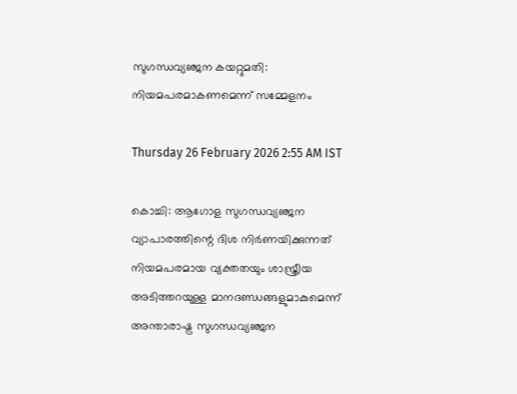സുഗന്ധവ്യഞ്ജന കയറ്റുമതി: നിയമപരമാകണമെന്ന് സമ്മേളനം

Thursday 26 February 2026 2:55 AM IST

കൊച്ചി: ആഗോള സുഗന്ധവ്യഞ്ജന വ്യാപാരത്തിന്റെ ദിശ നിർണയിക്കുന്നത് നിയമപരമായ വ്യക്തതയും ശാസ്ത്രീയ അടിത്തറയുള്ള മാനദണ്ഡങ്ങളുമാകുമെന്ന് അന്താരാഷ്ട്ര സുഗന്ധവ്യഞ്ജന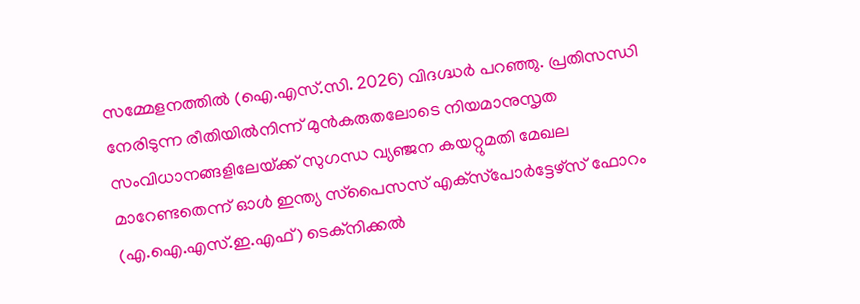സമ്മേളനത്തിൽ (ഐ.എസ്.സി. 2026) വിദഗ്ദ്ധർ പറഞ്ഞു. പ്രതിസന്ധി നേരിടുന്ന രീതിയിൽനിന്ന് മുൻകരുതലോടെ നിയമാനുസൃത സംവിധാനങ്ങളിലേയ്‌ക്ക് സുഗന്ധ വ്യഞ്ജന കയറ്റുമതി മേഖല മാറേണ്ടതെന്ന് ഓൾ ഇന്ത്യ സ്‌പൈസസ് എക്‌സ്‌പോർട്ടേഴ്സ് ഫോറം (എ.ഐ.എസ്.ഇ.എഫ്) ടെക്‌നിക്കൽ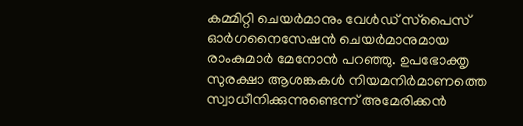കമ്മിറ്റി ചെയർമാനും വേൾഡ് സ്‌പൈസ് ഓർഗനൈസേഷൻ ചെയർമാനുമായ രാംകുമാർ മേനോൻ പറഞ്ഞു. ഉപഭോക്തൃ സുരക്ഷാ ആശങ്കകൾ നിയമനിർമാണത്തെ സ്വാധീനിക്കുന്നുണ്ടെന്ന് അമേരിക്കൻ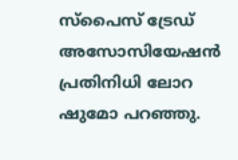സ്‌പൈസ് ട്രേഡ് അസോസിയേഷൻ പ്രതിനിധി ലോറ ഷുമോ പറഞ്ഞു.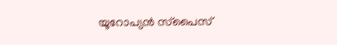യൂറോപ്യൻ സ്‌പൈസ്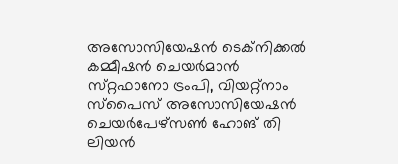അസോസിയേഷൻ ടെക്‌നിക്കൽ കമ്മീഷൻ ചെയർമാൻ സ്‌റ്റഫാനോ ട്രംപി, വിയറ്റ്‌നാം സ്‌പൈസ് അസോസിയേഷൻ ചെയർപേഴ്‌സൺ ഹോങ് തി ലിയൻ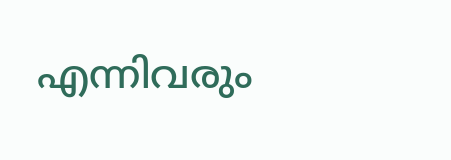എന്നിവരും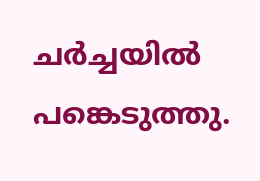ചർച്ചയിൽ പങ്കെടുത്തു.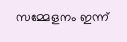സമ്മേളനം ഇന്ന്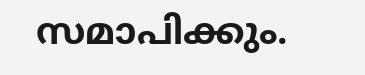സമാപിക്കും.